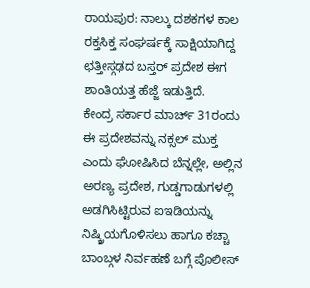ರಾಯಪುರ: ನಾಲ್ಕು ದಶಕಗಳ ಕಾಲ ರಕ್ತಸಿಕ್ತ ಸಂಘರ್ಷಕ್ಕೆ ಸಾಕ್ಷಿಯಾಗಿದ್ದ ಛತ್ತೀಸ್ಗಢದ ಬಸ್ತರ್ ಪ್ರದೇಶ ಈಗ ಶಾಂತಿಯತ್ತ ಹೆಜ್ಜೆ ಇಡುತ್ತಿದೆ.
ಕೇಂದ್ರ ಸರ್ಕಾರ ಮಾರ್ಚ್ 31ರಂದು ಈ ಪ್ರದೇಶವನ್ನು ನಕ್ಸಲ್ ಮುಕ್ತ ಎಂದು ಘೋಷಿಸಿದ ಬೆನ್ನಲ್ಲೇ, ಅಲ್ಲಿನ ಅರಣ್ಯ ಪ್ರದೇಶ, ಗುಡ್ಡಗಾಡುಗಳಲ್ಲಿ ಅಡಗಿಸಿಟ್ಟಿರುವ ಐಇಡಿಯನ್ನು ನಿಷ್ಕ್ರಿಯಗೊಳಿಸಲು ಹಾಗೂ ಕಚ್ಚಾ ಬಾಂಬ್ಗಳ ನಿರ್ವಹಣೆ ಬಗ್ಗೆ ಪೊಲೀಸ್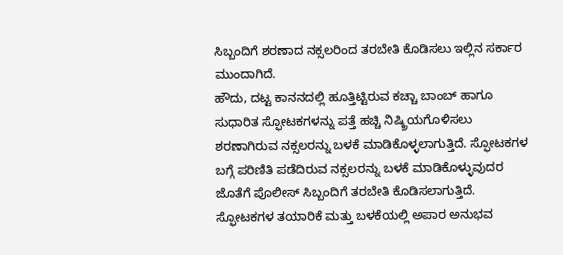ಸಿಬ್ಬಂದಿಗೆ ಶರಣಾದ ನಕ್ಸಲರಿಂದ ತರಬೇತಿ ಕೊಡಿಸಲು ಇಲ್ಲಿನ ಸರ್ಕಾರ ಮುಂದಾಗಿದೆ.
ಹೌದು, ದಟ್ಟ ಕಾನನದಲ್ಲಿ ಹೂತ್ತಿಟ್ಟಿರುವ ಕಚ್ಚಾ ಬಾಂಬ್ ಹಾಗೂ ಸುಧಾರಿತ ಸ್ಫೋಟಕಗಳನ್ನು ಪತ್ತೆ ಹಚ್ಚಿ ನಿಷ್ಕ್ರಿಯಗೊಳಿಸಲು ಶರಣಾಗಿರುವ ನಕ್ಸಲರನ್ನು ಬಳಕೆ ಮಾಡಿಕೊಳ್ಳಲಾಗುತ್ತಿದೆ. ಸ್ಫೋಟಕಗಳ ಬಗ್ಗೆ ಪರಿಣಿತಿ ಪಡೆದಿರುವ ನಕ್ಸಲರನ್ನು ಬಳಕೆ ಮಾಡಿಕೊಳ್ಳುವುದರ ಜೊತೆಗೆ ಪೊಲೀಸ್ ಸಿಬ್ಬಂದಿಗೆ ತರಬೇತಿ ಕೊಡಿಸಲಾಗುತ್ತಿದೆ.
ಸ್ಫೋಟಕಗಳ ತಯಾರಿಕೆ ಮತ್ತು ಬಳಕೆಯಲ್ಲಿ ಅಪಾರ ಅನುಭವ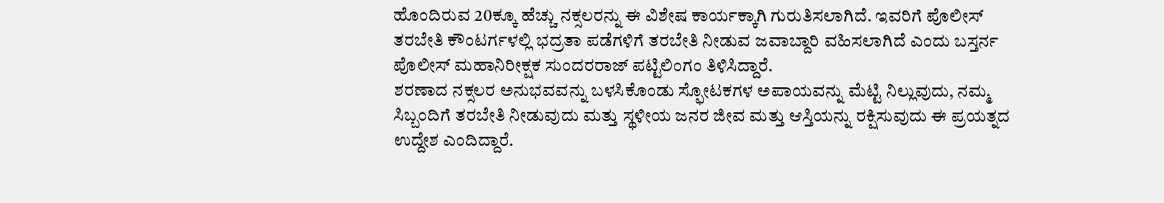ಹೊಂದಿರುವ 20ಕ್ಕೂ ಹೆಚ್ಚು ನಕ್ಸಲರನ್ನು ಈ ವಿಶೇಷ ಕಾರ್ಯಕ್ಕಾಗಿ ಗುರುತಿಸಲಾಗಿದೆ. ಇವರಿಗೆ ಪೊಲೀಸ್ ತರಬೇತಿ ಕೌಂಟರ್ಗಳಲ್ಲಿ ಭದ್ರತಾ ಪಡೆಗಳಿಗೆ ತರಬೇತಿ ನೀಡುವ ಜವಾಬ್ದಾರಿ ವಹಿಸಲಾಗಿದೆ ಎಂದು ಬಸ್ತರ್ನ ಪೊಲೀಸ್ ಮಹಾನಿರೀಕ್ಷಕ ಸುಂದರರಾಜ್ ಪಟ್ಟಿಲಿಂಗಂ ತಿಳಿಸಿದ್ದಾರೆ.
ಶರಣಾದ ನಕ್ಸಲರ ಅನುಭವವನ್ನು ಬಳಸಿಕೊಂಡು ಸ್ಫೋಟಕಗಳ ಅಪಾಯವನ್ನು ಮೆಟ್ಟಿ ನಿಲ್ಲುವುದು, ನಮ್ಮ ಸಿಬ್ಬಂದಿಗೆ ತರಬೇತಿ ನೀಡುವುದು ಮತ್ತು ಸ್ಥಳೀಯ ಜನರ ಜೀವ ಮತ್ತು ಆಸ್ತಿಯನ್ನು ರಕ್ಷಿಸುವುದು ಈ ಪ್ರಯತ್ನದ ಉದ್ದೇಶ ಎಂದಿದ್ದಾರೆ.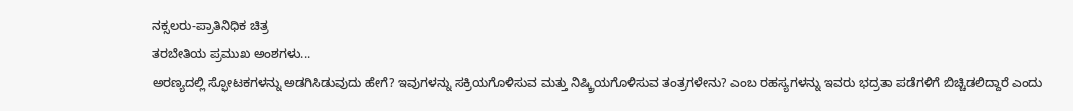ನಕ್ಸಲರು-ಪ್ರಾತಿನಿಧಿಕ ಚಿತ್ರ
ತರಬೇತಿಯ ಪ್ರಮುಖ ಅಂಶಗಳು...
ಅರಣ್ಯದಲ್ಲಿ ಸ್ಫೋಟಕಗಳನ್ನು ಅಡಗಿಸಿಡುವುದು ಹೇಗೆ? ಇವುಗಳನ್ನು ಸಕ್ರಿಯಗೊಳಿಸುವ ಮತ್ತು ನಿಷ್ಕ್ರಿಯಗೊಳಿಸುವ ತಂತ್ರಗಳೇನು? ಎಂಬ ರಹಸ್ಯಗಳನ್ನು ಇವರು ಭದ್ರತಾ ಪಡೆಗಳಿಗೆ ಬಿಚ್ಚಿಡಲಿದ್ದಾರೆ ಎಂದು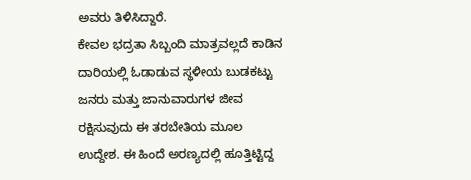ಅವರು ತಿಳಿಸಿದ್ದಾರೆ.
ಕೇವಲ ಭದ್ರತಾ ಸಿಬ್ಬಂದಿ ಮಾತ್ರವಲ್ಲದೆ ಕಾಡಿನ ದಾರಿಯಲ್ಲಿ ಓಡಾಡುವ ಸ್ಥಳೀಯ ಬುಡಕಟ್ಟು ಜನರು ಮತ್ತು ಜಾನುವಾರುಗಳ ಜೀವ ರಕ್ಷಿಸುವುದು ಈ ತರಬೇತಿಯ ಮೂಲ ಉದ್ದೇಶ. ಈ ಹಿಂದೆ ಅರಣ್ಯದಲ್ಲಿ ಹೂತ್ತಿಟ್ಟಿದ್ದ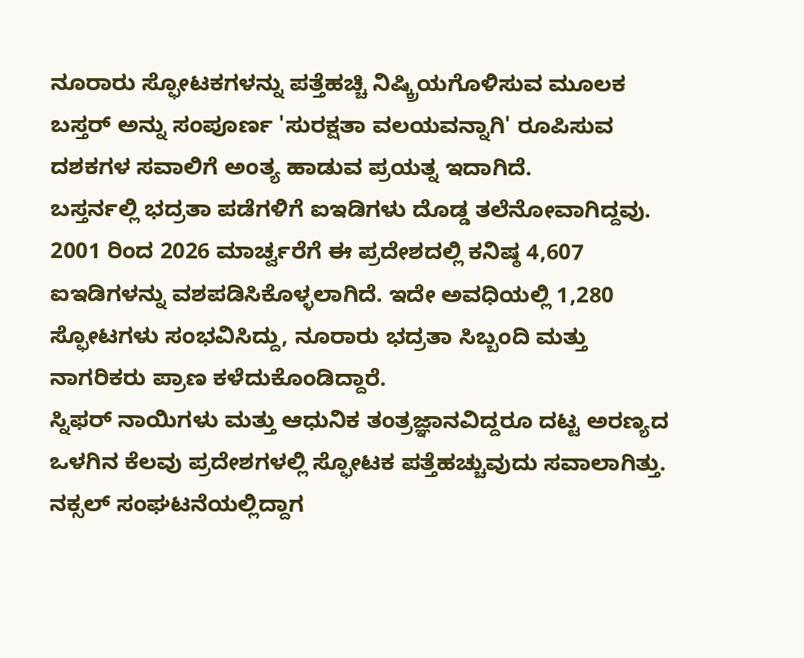ನೂರಾರು ಸ್ಫೋಟಕಗಳನ್ನು ಪತ್ತೆಹಚ್ಚಿ ನಿಷ್ಕ್ರಿಯಗೊಳಿಸುವ ಮೂಲಕ ಬಸ್ತರ್ ಅನ್ನು ಸಂಪೂರ್ಣ 'ಸುರಕ್ಷತಾ ವಲಯವನ್ನಾಗಿ' ರೂಪಿಸುವ ದಶಕಗಳ ಸವಾಲಿಗೆ ಅಂತ್ಯ ಹಾಡುವ ಪ್ರಯತ್ನ ಇದಾಗಿದೆ.
ಬಸ್ತರ್ನಲ್ಲಿ ಭದ್ರತಾ ಪಡೆಗಳಿಗೆ ಐಇಡಿಗಳು ದೊಡ್ಡ ತಲೆನೋವಾಗಿದ್ದವು. 2001 ರಿಂದ 2026 ಮಾರ್ಚ್ವರೆಗೆ ಈ ಪ್ರದೇಶದಲ್ಲಿ ಕನಿಷ್ಠ 4,607 ಐಇಡಿಗಳನ್ನು ವಶಪಡಿಸಿಕೊಳ್ಳಲಾಗಿದೆ. ಇದೇ ಅವಧಿಯಲ್ಲಿ 1,280 ಸ್ಫೋಟಗಳು ಸಂಭವಿಸಿದ್ದು, ನೂರಾರು ಭದ್ರತಾ ಸಿಬ್ಬಂದಿ ಮತ್ತು ನಾಗರಿಕರು ಪ್ರಾಣ ಕಳೆದುಕೊಂಡಿದ್ದಾರೆ.
ಸ್ನಿಫರ್ ನಾಯಿಗಳು ಮತ್ತು ಆಧುನಿಕ ತಂತ್ರಜ್ಞಾನವಿದ್ದರೂ ದಟ್ಟ ಅರಣ್ಯದ ಒಳಗಿನ ಕೆಲವು ಪ್ರದೇಶಗಳಲ್ಲಿ ಸ್ಫೋಟಕ ಪತ್ತೆಹಚ್ಚುವುದು ಸವಾಲಾಗಿತ್ತು. ನಕ್ಸಲ್ ಸಂಘಟನೆಯಲ್ಲಿದ್ದಾಗ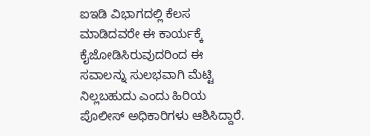ಐಇಡಿ ವಿಭಾಗದಲ್ಲಿ ಕೆಲಸ ಮಾಡಿದವರೇ ಈ ಕಾರ್ಯಕ್ಕೆ ಕೈಜೋಡಿಸಿರುವುದರಿಂದ ಈ ಸವಾಲನ್ನು ಸುಲಭವಾಗಿ ಮೆಟ್ಟಿ ನಿಲ್ಲಬಹುದು ಎಂದು ಹಿರಿಯ ಪೊಲೀಸ್ ಅಧಿಕಾರಿಗಳು ಆಶಿಸಿದ್ದಾರೆ.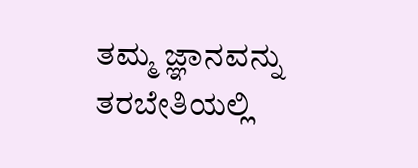ತಮ್ಮ ಜ್ಞಾನವನ್ನು ತರಬೇತಿಯಲ್ಲಿ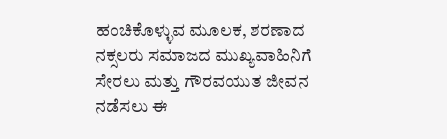ಹಂಚಿಕೊಳ್ಳುವ ಮೂಲಕ, ಶರಣಾದ ನಕ್ಸಲರು ಸಮಾಜದ ಮುಖ್ಯವಾಹಿನಿಗೆ ಸೇರಲು ಮತ್ತು ಗೌರವಯುತ ಜೀವನ ನಡೆಸಲು ಈ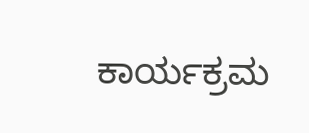ಕಾರ್ಯಕ್ರಮ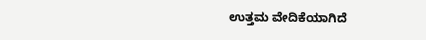ಉತ್ತಮ ವೇದಿಕೆಯಾಗಿದೆ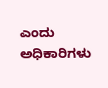ಎಂದು ಅಧಿಕಾರಿಗಳು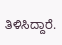ತಿಳಿಸಿದ್ದಾರೆ.